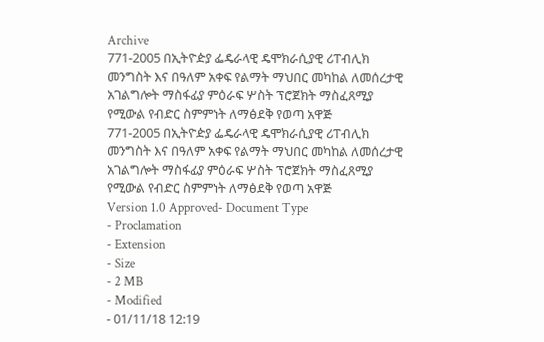Archive
771-2005 በኢትዮዽያ ፌዴራላዊ ዴሞክራሲያዊ ሪፐብሊክ መንግስት እና በዓለም አቀፍ የልማት ማህበር መካከል ለመሰረታዊ አገልግሎት ማስፋፊያ ምዕራፍ ሦስት ፕሮጀክት ማስፈጸሚያ የሚውል የብድር ስምምነት ለማፅደቅ የወጣ አዋጅ
771-2005 በኢትዮዽያ ፌዴራላዊ ዴሞክራሲያዊ ሪፐብሊክ መንግስት እና በዓለም አቀፍ የልማት ማህበር መካከል ለመሰረታዊ አገልግሎት ማስፋፊያ ምዕራፍ ሦስት ፕሮጀክት ማስፈጸሚያ የሚውል የብድር ስምምነት ለማፅደቅ የወጣ አዋጅ
Version 1.0 Approved- Document Type
- Proclamation
- Extension
- Size
- 2 MB
- Modified
- 01/11/18 12:19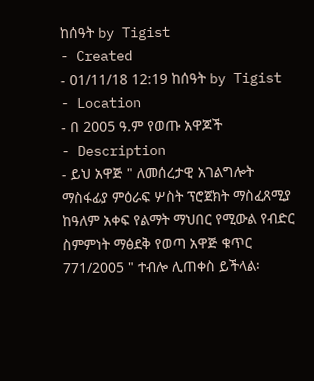ከሰዓት by Tigist
- Created
- 01/11/18 12:19 ከሰዓት by Tigist
- Location
- በ 2005 ዓ.ም የወጡ አዋጆች
- Description
- ይህ አዋጅ " ለመሰረታዊ አገልግሎት ማስፋፊያ ምዕራፍ ሦስት ፕሮጀክት ማስፈጸሚያ ከዓለም አቀፍ የልማት ማህበር የሚውል የብድር ስምምነት ማፅደቅ የወጣ አዋጅ ቁጥር 771/2005 " ተብሎ ሊጠቀስ ይችላል፡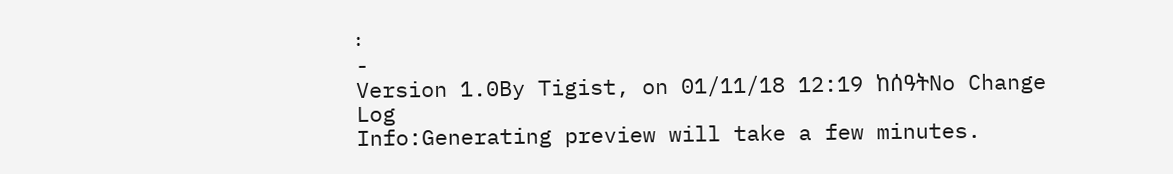፡
-
Version 1.0By Tigist, on 01/11/18 12:19 ከሰዓትNo Change Log
Info:Generating preview will take a few minutes.